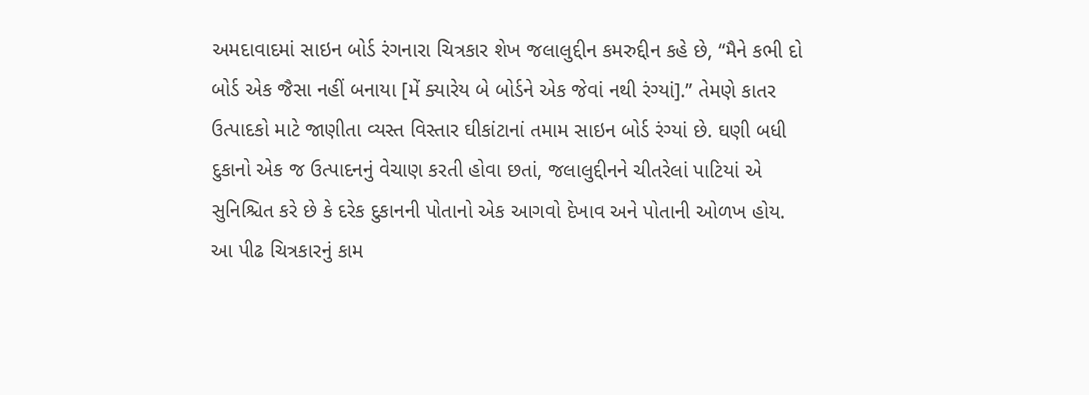અમદાવાદમાં સાઇન બોર્ડ રંગનારા ચિત્રકાર શેખ જલાલુદ્દીન કમરુદ્દીન કહે છે, “મૈને કભી દો બોર્ડ એક જૈસા નહીં બનાયા [મેં ક્યારેય બે બોર્ડને એક જેવાં નથી રંગ્યાં].” તેમણે કાતર ઉત્પાદકો માટે જાણીતા વ્યસ્ત વિસ્તાર ઘીકાંટાનાં તમામ સાઇન બોર્ડ રંગ્યાં છે. ઘણી બધી દુકાનો એક જ ઉત્પાદનનું વેચાણ કરતી હોવા છતાં, જલાલુદ્દીનને ચીતરેલાં પાટિયાં એ સુનિશ્ચિત કરે છે કે દરેક દુકાનની પોતાનો એક આગવો દેખાવ અને પોતાની ઓળખ હોય.
આ પીઢ ચિત્રકારનું કામ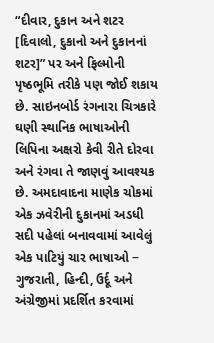“દીવાર, દુકાન અને શટર [દિવાલો, દુકાનો અને દુકાનનાં શટર]” પર અને ફિલ્મોની પૃષ્ઠભૂમિ તરીકે પણ જોઈ શકાય છે. સાઇનબોર્ડ રંગનારા ચિત્રકારે ઘણી સ્થાનિક ભાષાઓની લિપિના અક્ષરો કેવી રીતે દોરવા અને રંગવા તે જાણવું આવશ્યક છે. અમદાવાદના માણેક ચોકમાં એક ઝવેરીની દુકાનમાં અડધી સદી પહેલાં બનાવવામાં આવેલું એક પાટિયું ચાર ભાષાઓ − ગુજરાતી, હિન્દી, ઉર્દૂ અને અંગ્રેજીમાં પ્રદર્શિત કરવામાં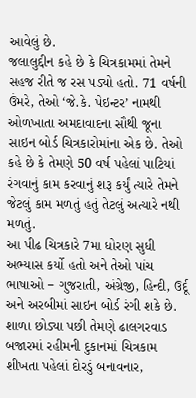આવેલું છે.
જલાલુદ્દીન કહે છે કે ચિત્રકામમાં તેમને સહજ રીતે જ રસ પડ્યો હતો. 71 વર્ષની ઉંમરે, તેઓ ‘જે.કે. પેઇન્ટર’ નામથી ઓળખાતા અમદાવાદના સૌથી જૂના સાઇન બોર્ડ ચિત્રકારોમાંના એક છે. તેઓ કહે છે કે તેમણે 50 વર્ષ પહેલાં પાટિયાં રંગવાનું કામ કરવાનું શરૂ કર્યું ત્યારે તેમને જેટલું કામ મળતું હતું તેટલું અત્યારે નથી મળતું.
આ પીઢ ચિત્રકારે 7મા ધોરણ સુધી અભ્યાસ કર્યો હતો અને તેઓ પાંચ ભાષાઓ − ગુજરાતી, અંગ્રેજી, હિન્દી, ઉર્દૂ અને અરબીમાં સાઇન બોર્ડ રંગી શકે છે. શાળા છોડ્યા પછી તેમણે ઢાલગરવાડ બજારમાં રહીમની દુકાનમાં ચિત્રકામ શીખતા પહેલાં દોરડું બનાવનાર,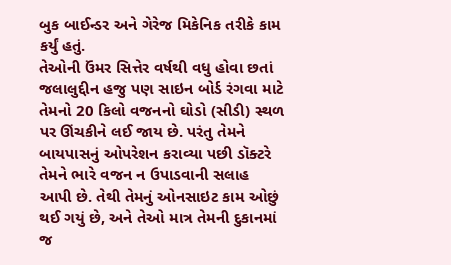બુક બાઈન્ડર અને ગેરેજ મિકેનિક તરીકે કામ કર્યું હતું.
તેઓની ઉંમર સિત્તેર વર્ષથી વધુ હોવા છતાં જલાલુદ્દીન હજુ પણ સાઇન બોર્ડ રંગવા માટે તેમનો 20 કિલો વજનનો ઘોડો (સીડી) સ્થળ પર ઊંચકીને લઈ જાય છે. પરંતુ તેમને બાયપાસનું ઓપરેશન કરાવ્યા પછી ડૉક્ટરે તેમને ભારે વજન ન ઉપાડવાની સલાહ આપી છે. તેથી તેમનું ઓનસાઇટ કામ ઓછું થઈ ગયું છે, અને તેઓ માત્ર તેમની દુકાનમાં જ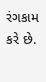રંગકામ કરે છે.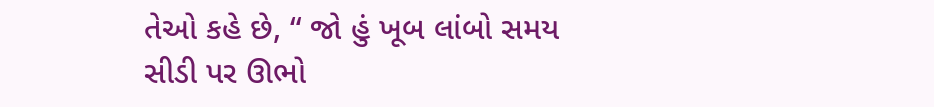તેઓ કહે છે, “ જો હું ખૂબ લાંબો સમય સીડી પર ઊભો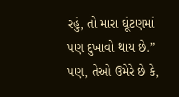રહું, તો મારા ઘૂંટણમાં પણ દુખાવો થાય છે.” પણ, તેઓ ઉમેરે છે કે,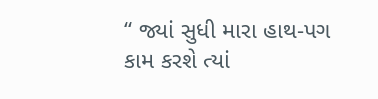“ જ્યાં સુધી મારા હાથ-પગ કામ કરશે ત્યાં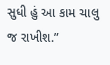સુધી હું આ કામ ચાલુ જ રાખીશ.”